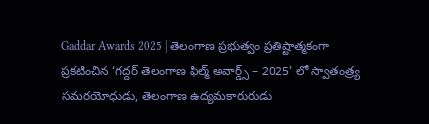Gaddar Awards 2025 | తెలంగాణ ప్రభుత్వం ప్రతిష్టాత్మకంగా ప్రకటించిన ‘గద్దర్ తెలంగాణ ఫిల్మ్ అవార్డ్స్ – 2025’ లో స్వాతంత్ర్య సమరయోధుడు, తెలంగాణ ఉద్యమకారురుడు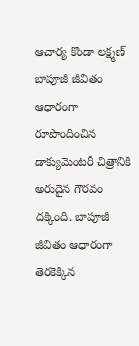ఆచార్య కొండా లక్ష్మణ్ బాపూజీ జీవితం ఆధారంగా రూపొందించిన డాక్యుమెంటరీ చిత్రానికి అరుదైన గౌరవం దక్కింది. బాపూజీ జీవితం ఆధారంగా తెరకెక్కిన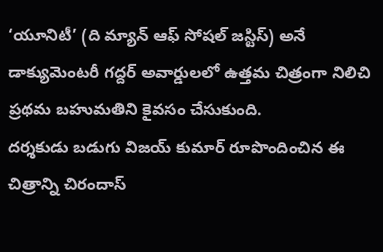‘యూనిటీ’ (ది మ్యాన్ ఆఫ్ సోషల్ జస్టిస్) అనే డాక్యుమెంటరీ గద్దర్ అవార్డులలో ఉత్తమ చిత్రంగా నిలిచి ప్రథమ బహుమతిని కైవసం చేసుకుంది.
దర్శకుడు బడుగు విజయ్ కుమార్ రూపొందించిన ఈ చిత్రాన్ని చిరందాస్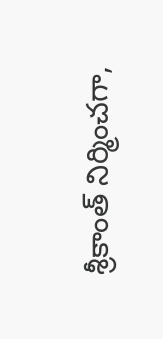శ్రీకాంత్ నిర్మించగా,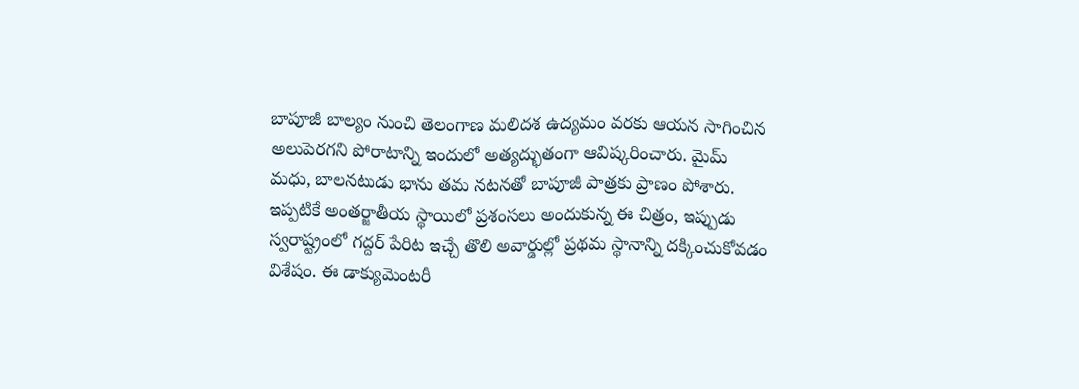బాపూజీ బాల్యం నుంచి తెలంగాణ మలిదశ ఉద్యమం వరకు ఆయన సాగించిన అలుపెరగని పోరాటాన్ని ఇందులో అత్యద్భుతంగా ఆవిష్కరించారు. మైమ్ మధు, బాలనటుడు భాను తమ నటనతో బాపూజీ పాత్రకు ప్రాణం పోశారు. ఇప్పటికే అంతర్జాతీయ స్థాయిలో ప్రశంసలు అందుకున్న ఈ చిత్రం, ఇప్పుడు స్వరాష్ట్రంలో గద్దర్ పేరిట ఇచ్చే తొలి అవార్డుల్లో ప్రథమ స్థానాన్ని దక్కించుకోవడం విశేషం. ఈ డాక్యుమెంటరీ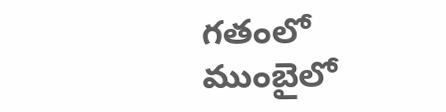గతంలో ముంబైలో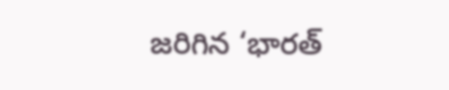జరిగిన ‘భారత్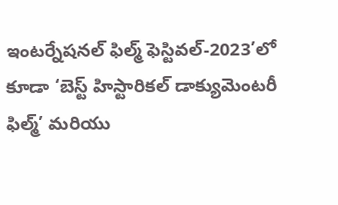ఇంటర్నేషనల్ ఫిల్మ్ ఫెస్టివల్-2023’లో కూడా ‘బెస్ట్ హిస్టారికల్ డాక్యుమెంటరీ ఫిల్మ్’ మరియు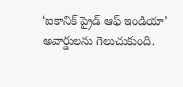‘ఐకానిక్ ప్రైడ్ ఆఫ్ ఇండియా’ అవార్డులను గెలుచుకుంది.